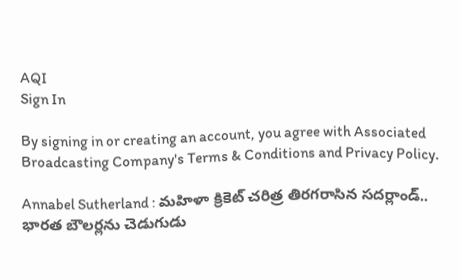AQI
Sign In

By signing in or creating an account, you agree with Associated Broadcasting Company's Terms & Conditions and Privacy Policy.

Annabel Sutherland : మహిళా క్రికెట్ చరిత్ర తిరగరాసిన సదర్లాండ్.. భారత బౌలర్లను చెడుగుడు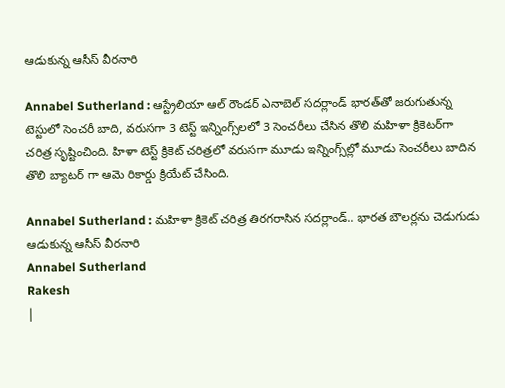ఆడుకున్న ఆసీస్ వీరనారి

Annabel Sutherland : ఆస్ట్రేలియా ఆల్ రౌండర్ ఎనాబెల్ సదర్లాండ్ భారత్‌తో జరుగుతున్న టెస్టులో సెంచరీ బాది, వరుసగా 3 టెస్ట్ ఇన్నింగ్స్‌లలో 3 సెంచరీలు చేసిన తొలి మహిళా క్రికెటర్‌గా చరిత్ర సృష్టించింది. హిళా టెస్ట్ క్రికెట్ చరిత్రలో వరుసగా మూడు ఇన్నింగ్స్‌ల్లో మూడు సెంచరీలు బాదిన తొలి బ్యాటర్ గా ఆమె రికార్డు క్రియేట్ చేసింది.

Annabel Sutherland : మహిళా క్రికెట్ చరిత్ర తిరగరాసిన సదర్లాండ్.. భారత బౌలర్లను చెడుగుడు ఆడుకున్న ఆసీస్ వీరనారి
Annabel Sutherland
Rakesh
|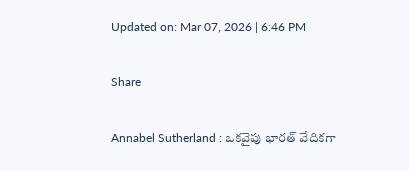Updated on: Mar 07, 2026 | 6:46 PM

Share

Annabel Sutherland : ఒకవైపు భారత్ వేదికగా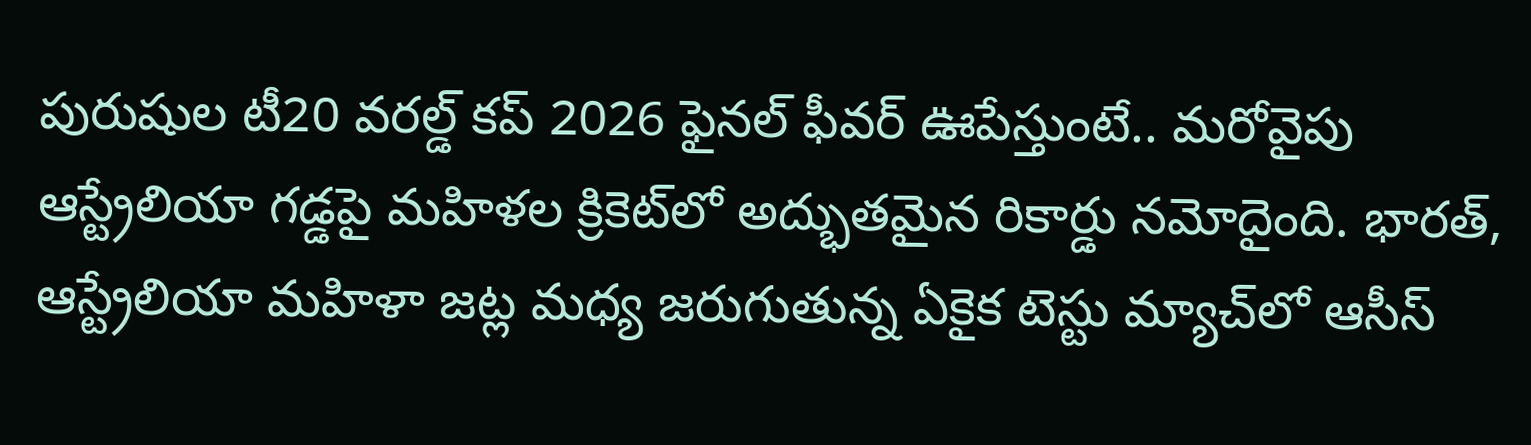పురుషుల టీ20 వరల్డ్ కప్ 2026 ఫైనల్ ఫీవర్ ఊపేస్తుంటే.. మరోవైపు ఆస్ట్రేలియా గడ్డపై మహిళల క్రికెట్‌లో అద్భుతమైన రికార్డు నమోదైంది. భారత్, ఆస్ట్రేలియా మహిళా జట్ల మధ్య జరుగుతున్న ఏకైక టెస్టు మ్యాచ్‌లో ఆసీస్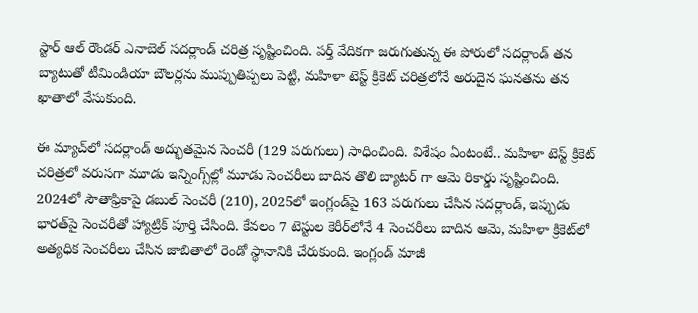స్టార్ ఆల్ రౌండర్ ఎనాబెల్ సదర్లాండ్ చరిత్ర సృష్టించింది. పర్త్ వేదికగా జరుగుతున్న ఈ పోరులో సదర్లాండ్ తన బ్యాటుతో టీమిండియా బౌలర్లను ముప్పుతిప్పలు పెట్టి, మహిళా టెస్ట్ క్రికెట్ చరిత్రలోనే అరుదైన ఘనతను తన ఖాతాలో వేసుకుంది.

ఈ మ్యాచ్‌లో సదర్లాండ్ అద్భుతమైన సెంచరీ (129 పరుగులు) సాధించింది. విశేషం ఏంటంటే.. మహిళా టెస్ట్ క్రికెట్ చరిత్రలో వరుసగా మూడు ఇన్నింగ్స్‌ల్లో మూడు సెంచరీలు బాదిన తొలి బ్యాటర్ గా ఆమె రికార్డు సృష్టించింది. 2024లో సౌతాఫ్రికాపై డబుల్ సెంచరీ (210), 2025లో ఇంగ్లండ్‌పై 163 పరుగులు చేసిన సదర్లాండ్, ఇప్పుడు భారత్‌పై సెంచరీతో హ్యాట్రిక్ పూర్తి చేసింది. కేవలం 7 టెస్టుల కెరీర్‌లోనే 4 సెంచరీలు బాదిన ఆమె, మహిళా క్రికెట్‌లో అత్యధిక సెంచరీలు చేసిన జాబితాలో రెండో స్థానానికి చేరుకుంది. ఇంగ్లండ్ మాజీ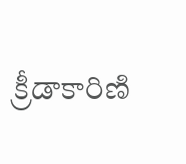క్రీడాకారిణి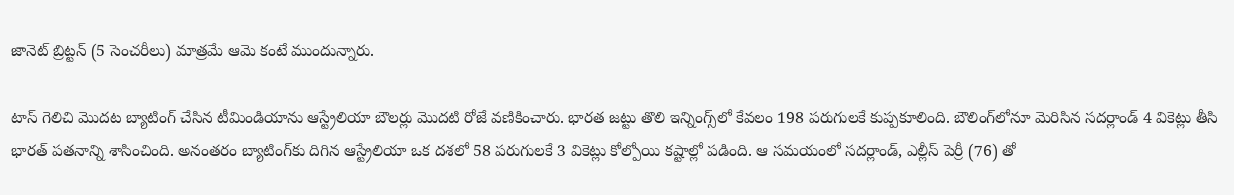జానెట్ బ్రిట్టన్ (5 సెంచరీలు) మాత్రమే ఆమె కంటే ముందున్నారు.

టాస్ గెలిచి మొదట బ్యాటింగ్ చేసిన టీమిండియాను ఆస్ట్రేలియా బౌలర్లు మొదటి రోజే వణికించారు. భారత జట్టు తొలి ఇన్నింగ్స్‌లో కేవలం 198 పరుగులకే కుప్పకూలింది. బౌలింగ్‌లోనూ మెరిసిన సదర్లాండ్ 4 వికెట్లు తీసి భారత్ పతనాన్ని శాసించింది. అనంతరం బ్యాటింగ్‌కు దిగిన ఆస్ట్రేలియా ఒక దశలో 58 పరుగులకే 3 వికెట్లు కోల్పోయి కష్టాల్లో పడింది. ఆ సమయంలో సదర్లాండ్, ఎల్లీస్ పెర్రీ (76) తో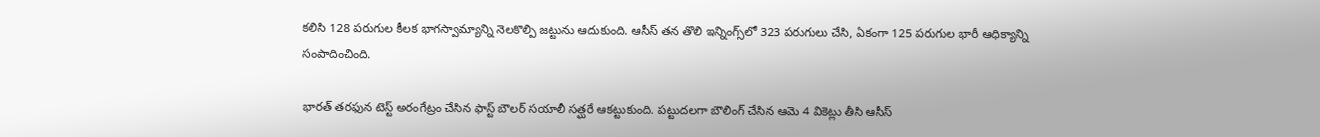కలిసి 128 పరుగుల కీలక భాగస్వామ్యాన్ని నెలకొల్పి జట్టును ఆదుకుంది. ఆసీస్ తన తొలి ఇన్నింగ్స్‌లో 323 పరుగులు చేసి, ఏకంగా 125 పరుగుల భారీ ఆధిక్యాన్ని సంపాదించింది.

భారత్ తరఫున టెస్ట్ అరంగేట్రం చేసిన ఫాస్ట్ బౌలర్ సయాలీ సత్ఘరే ఆకట్టుకుంది. పట్టుదలగా బౌలింగ్ చేసిన ఆమె 4 వికెట్లు తీసి ఆసీస్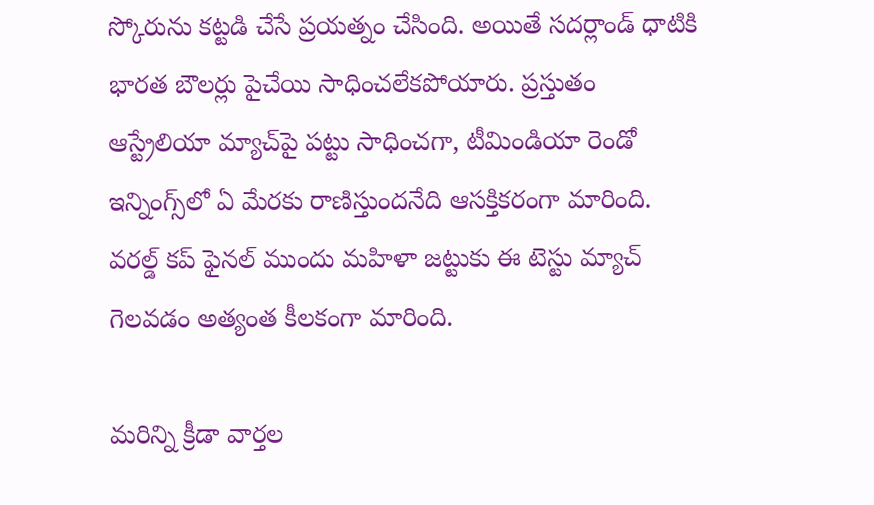స్కోరును కట్టడి చేసే ప్రయత్నం చేసింది. అయితే సదర్లాండ్ ధాటికి భారత బౌలర్లు పైచేయి సాధించలేకపోయారు. ప్రస్తుతం ఆస్ట్రేలియా మ్యాచ్‌పై పట్టు సాధించగా, టీమిండియా రెండో ఇన్నింగ్స్‌లో ఏ మేరకు రాణిస్తుందనేది ఆసక్తికరంగా మారింది. వరల్డ్ కప్ ఫైనల్ ముందు మహిళా జట్టుకు ఈ టెస్టు మ్యాచ్ గెలవడం అత్యంత కీలకంగా మారింది.

మరిన్ని క్రీడా వార్తల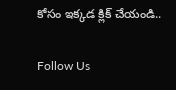కోసం ఇక్కడ క్లిక్ చేయండి..

Follow Us